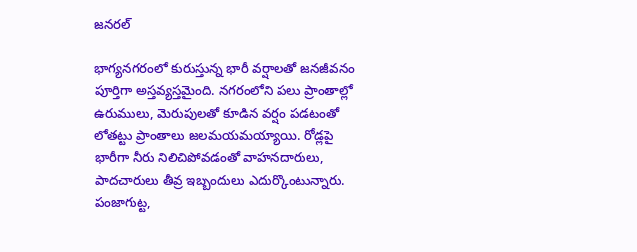జనరల్

భాగ్యనగరంలో కురుస్తున్న భారీ వర్షాలతో జనజీవనం పూర్తిగా అస్తవ్యస్తమైంది. నగరంలోని పలు ప్రాంతాల్లో ఉరుములు, మెరుపులతో కూడిన వర్షం పడటంతో లోతట్టు ప్రాంతాలు జలమయమయ్యాయి. రోడ్లపై భారీగా నీరు నిలిచిపోవడంతో వాహనదారులు, పాదచారులు తీవ్ర ఇబ్బందులు ఎదుర్కొంటున్నారు.
పంజాగుట్ట,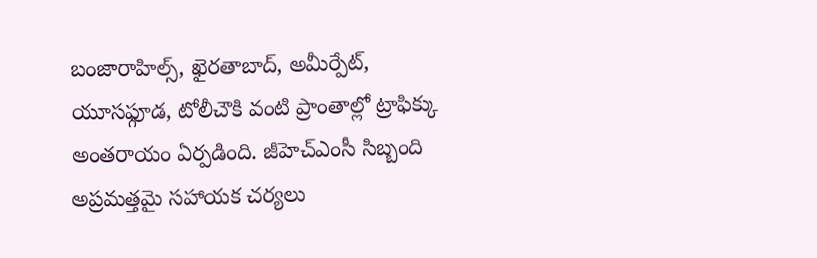బంజారాహిల్స్, ఖైరతాబాద్, అమీర్పేట్, యూసఫ్గూడ, టోలీచౌకి వంటి ప్రాంతాల్లో ట్రాఫిక్కు అంతరాయం ఏర్పడింది. జీహెచ్ఎంసీ సిబ్బంది అప్రమత్తమై సహాయక చర్యలు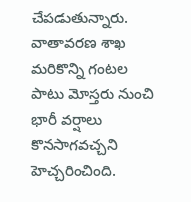చేపడుతున్నారు. వాతావరణ శాఖ మరికొన్ని గంటల పాటు మోస్తరు నుంచి భారీ వర్షాలు కొనసాగవచ్చని హెచ్చరించింది.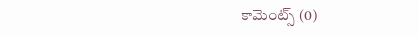కామెంట్స్ (0)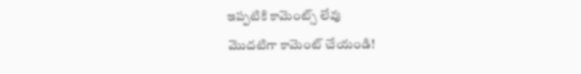ఇప్పటికి కామెంట్స్ లేవు
మొదటిగా కామెంట్ చేయండి!